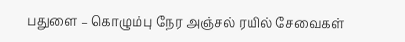பதுளை – கொழும்பு நேர அஞ்சல் ரயில் சேவைகள்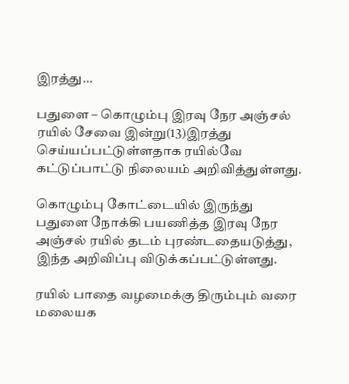இரத்து…

பதுளை – கொழும்பு இரவு நேர அஞ்சல் ரயில் சேவை இன்று(13)இரத்து செய்யப்பட்டுள்ளதாக ரயில்வே கட்டுப்பாட்டு நிலையம் அறிவித்துள்ளது.

கொழும்பு கோட்டையில் இருந்து பதுளை நோக்கி பயணித்த இரவு நேர அஞ்சல் ரயில் தடம் புரண்டதையடுத்து, இந்த அறிவிப்பு விடுக்கப்பட்டுள்ளது.

ரயில் பாதை வழமைக்கு திரும்பும் வரை மலையக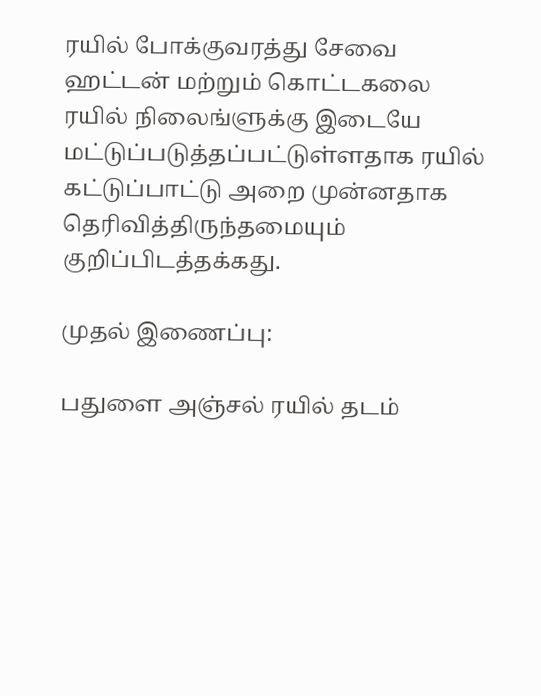ரயில் போக்குவரத்து சேவை ஹட்டன் மற்றும் கொட்டகலை ரயில் நிலைங்ளுக்கு இடையே மட்டுப்படுத்தப்பட்டுள்ளதாக ரயில் கட்டுப்பாட்டு அறை முன்னதாக தெரிவித்திருந்தமையும் குறிப்பிடத்தக்கது.

முதல் இணைப்பு:

பதுளை அஞ்சல் ரயில் தடம்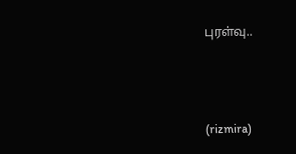புரள்வு..



(rizmira)